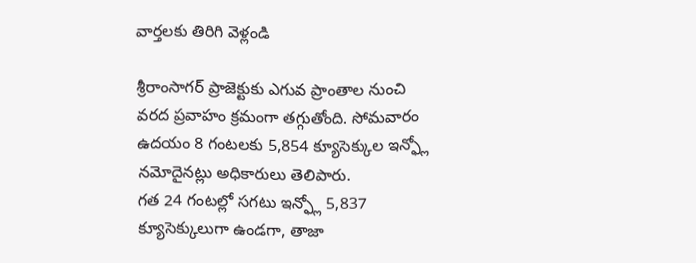వార్తలకు తిరిగి వెళ్లండి

శ్రీరాంసాగర్ ప్రాజెక్టుకు ఎగువ ప్రాంతాల నుంచి వరద ప్రవాహం క్రమంగా తగ్గుతోంది. సోమవారం ఉదయం 8 గంటలకు 5,854 క్యూసెక్కుల ఇన్ఫ్లో నమోదైనట్లు అధికారులు తెలిపారు.
గత 24 గంటల్లో సగటు ఇన్ఫ్లో 5,837 క్యూసెక్కులుగా ఉండగా, తాజా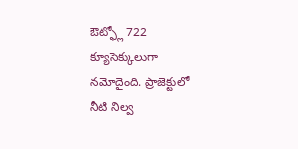ఔట్ఫ్లో 722 క్యూసెక్కులుగా నమోదైంది. ప్రాజెక్టులో నీటి నిల్వ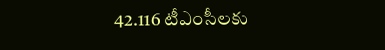42.116 టీఎంసీలకు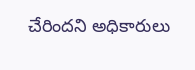చేరిందని అధికారులు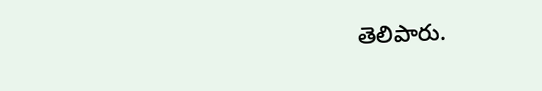తెలిపారు.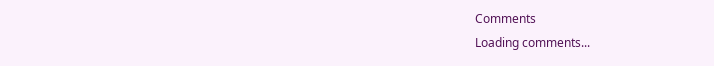Comments
Loading comments...